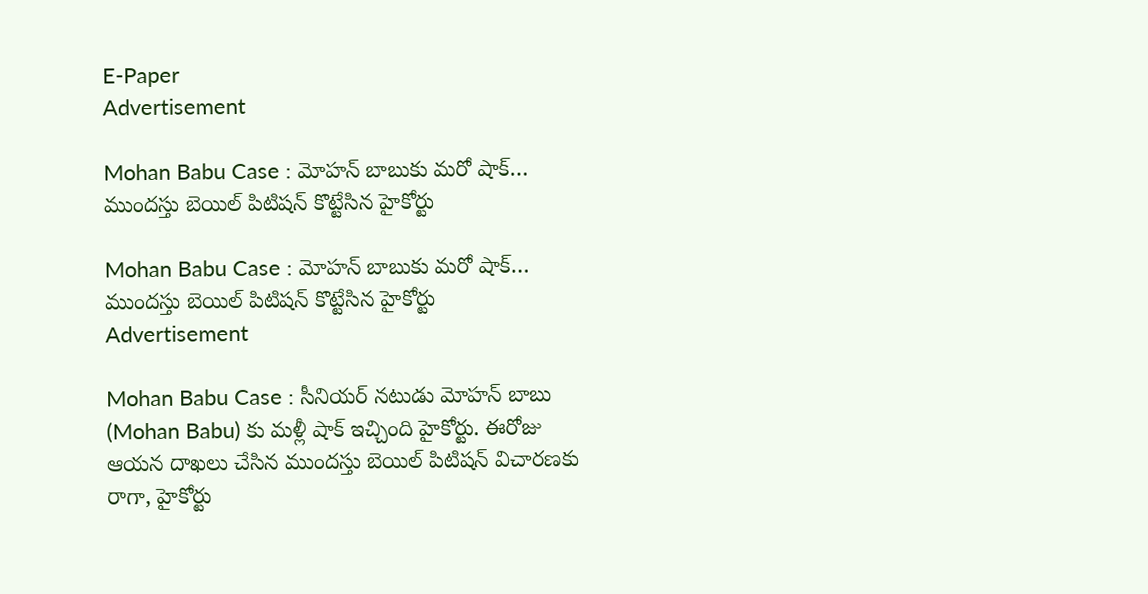E-Paper
Advertisement

Mohan Babu Case : మోహన్ బాబుకు మరో షాక్… ముందస్తు బెయిల్ పిటిషన్ కొట్టేసిన హైకోర్టు

Mohan Babu Case : మోహన్ బాబుకు మరో షాక్… ముందస్తు బెయిల్ పిటిషన్ కొట్టేసిన హైకోర్టు
Advertisement

Mohan Babu Case : సీనియర్ నటుడు మోహన్ బాబు (Mohan Babu) కు మళ్లీ షాక్ ఇచ్చింది హైకోర్టు. ఈరోజు ఆయన దాఖలు చేసిన ముందస్తు బెయిల్ పిటిషన్ విచారణకు రాగా, హైకోర్టు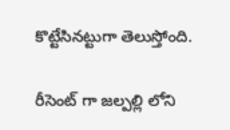కొట్టేసినట్టుగా తెలుస్తోంది.

రీసెంట్ గా జల్పల్లి లోని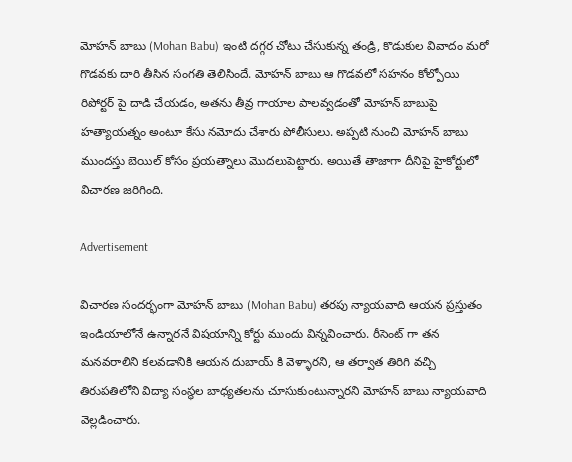మోహన్ బాబు (Mohan Babu) ఇంటి దగ్గర చోటు చేసుకున్న తండ్రి, కొడుకుల వివాదం మరో గొడవకు దారి తీసిన సంగతి తెలిసిందే. మోహన్ బాబు ఆ గొడవలో సహనం కోల్పోయి రిపోర్టర్ పై దాడి చేయడం, అతను తీవ్ర గాయాల పాలవ్వడంతో మోహన్ బాబుపై హత్యాయత్నం అంటూ కేసు నమోదు చేశారు పోలీసులు. అప్పటి నుంచి మోహన్ బాబు ముందస్తు బెయిల్ కోసం ప్రయత్నాలు మొదలుపెట్టారు. అయితే తాజాగా దీనిపై హైకోర్టులో విచారణ జరిగింది.

Advertisement

విచారణ సందర్భంగా మోహన్ బాబు (Mohan Babu) తరపు న్యాయవాది ఆయన ప్రస్తుతం ఇండియాలోనే ఉన్నారనే విషయాన్ని కోర్టు ముందు విన్నవించారు. రీసెంట్ గా తన మనవరాలిని కలవడానికి ఆయన దుబాయ్ కి వెళ్ళారని, ఆ తర్వాత తిరిగి వచ్చి తిరుపతిలోని విద్యా సంస్థల బాధ్యతలను చూసుకుంటున్నారని మోహన్ బాబు న్యాయవాది వెల్లడించారు.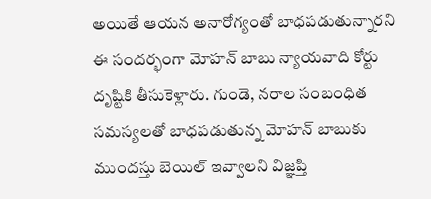అయితే ఆయన అనారోగ్యంతో బాధపడుతున్నారని ఈ సందర్భంగా మోహన్ బాబు న్యాయవాది కోర్టు దృష్టికి తీసుకెళ్లారు. గుండె, నరాల సంబంధిత సమస్యలతో బాధపడుతున్న మోహన్ బాబుకు ముందస్తు బెయిల్ ఇవ్వాలని విజ్ఞప్తి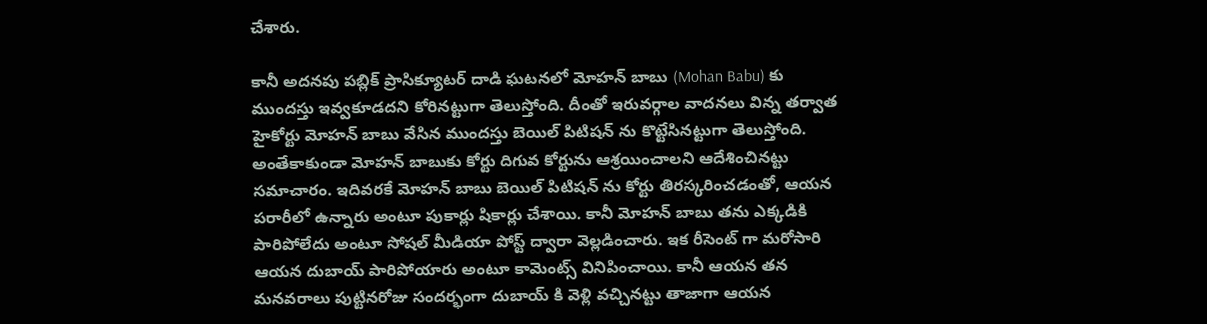చేశారు.

కానీ అదనపు పబ్లిక్ ప్రాసిక్యూటర్ దాడి ఘటనలో మోహన్ బాబు (Mohan Babu) కు ముందస్తు ఇవ్వకూడదని కోరినట్టుగా తెలుస్తోంది. దీంతో ఇరువర్గాల వాదనలు విన్న తర్వాత హైకోర్టు మోహన్ బాబు వేసిన ముందస్తు బెయిల్ పిటిషన్ ను కొట్టేసినట్టుగా తెలుస్తోంది. అంతేకాకుండా మోహన్ బాబుకు కోర్టు దిగువ కోర్టును ఆశ్రయించాలని ఆదేశించినట్టు సమాచారం. ఇదివరకే మోహన్ బాబు బెయిల్ పిటిషన్ ను కోర్టు తిరస్కరించడంతో, ఆయన పరారీలో ఉన్నారు అంటూ పుకార్లు షికార్లు చేశాయి. కానీ మోహన్ బాబు తను ఎక్కడికి పారిపోలేదు అంటూ సోషల్ మీడియా పోస్ట్ ద్వారా వెల్లడించారు. ఇక రీసెంట్ గా మరోసారి ఆయన దుబాయ్ పారిపోయారు అంటూ కామెంట్స్ వినిపించాయి. కానీ ఆయన తన మనవరాలు పుట్టినరోజు సందర్భంగా దుబాయ్ కి వెళ్లి వచ్చినట్టు తాజాగా ఆయన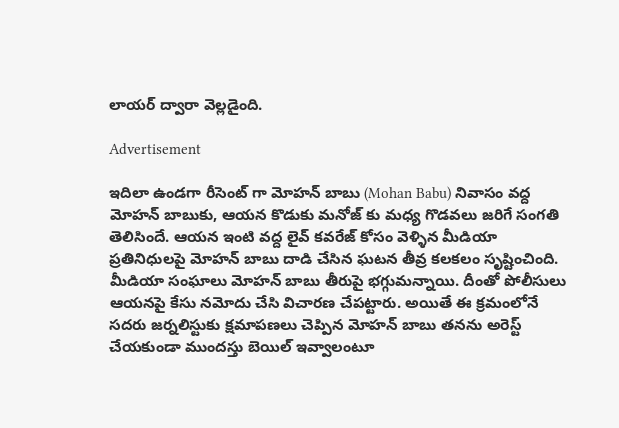లాయర్ ద్వారా వెల్లడైంది.

Advertisement

ఇదిలా ఉండగా రీసెంట్ గా మోహన్ బాబు (Mohan Babu) నివాసం వద్ద మోహన్ బాబుకు, ఆయన కొడుకు మనోజ్ కు మధ్య గొడవలు జరిగే సంగతి తెలిసిందే. ఆయన ఇంటి వద్ద లైవ్ కవరేజ్ కోసం వెళ్ళిన మీడియా ప్రతినిధులపై మోహన్ బాబు దాడి చేసిన ఘటన తీవ్ర కలకలం సృష్టించింది. మీడియా సంఘాలు మోహన్ బాబు తీరుపై భగ్గుమన్నాయి. దీంతో పోలీసులు ఆయనపై కేసు నమోదు చేసి విచారణ చేపట్టారు. అయితే ఈ క్రమంలోనే సదరు జర్నలిస్టుకు క్షమాపణలు చెప్పిన మోహన్ బాబు తనను అరెస్ట్ చేయకుండా ముందస్తు బెయిల్ ఇవ్వాలంటూ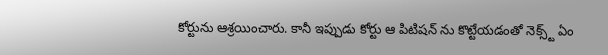కోర్టును ఆశ్రయించారు. కానీ ఇప్పుడు కోర్టు ఆ పిటిషన్ ను కొట్టేయడంతో నెక్స్ట్ ఏం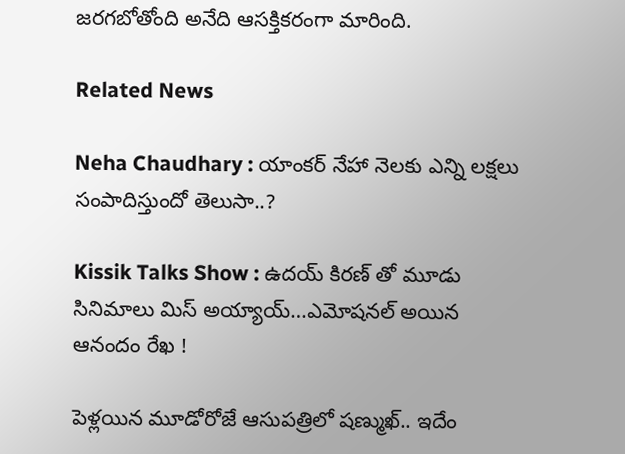జరగబోతోంది అనేది ఆసక్తికరంగా మారింది.

Related News

Neha Chaudhary : యాంకర్ నేహా నెలకు ఎన్ని లక్షలు సంపాదిస్తుందో తెలుసా..?

Kissik Talks Show : ఉదయ్ కిరణ్ తో మూడు సినిమాలు మిస్ అయ్యాయ్…ఎమోషనల్ అయిన ఆనందం రేఖ !

పెళ్లయిన మూడోరోజే ఆసుపత్రిలో షణ్ముఖ్.. ఇదేం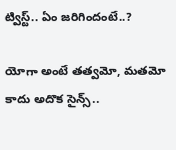ట్విస్ట్.. ఏం జరిగిందంటే..?

యోగా అంటే తత్వమో, మతమో కాదు అదొక సైన్స్..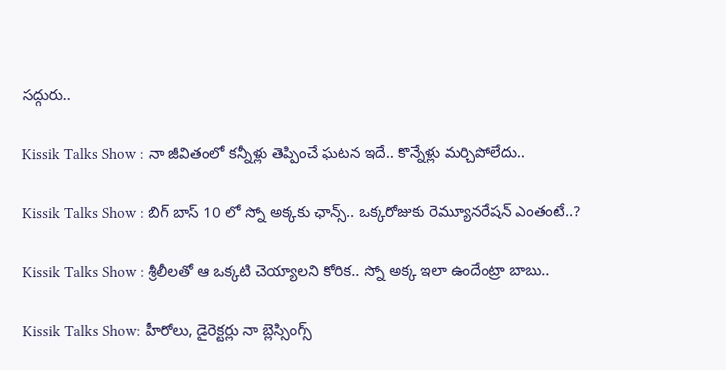సద్గురు..

Kissik Talks Show : నా జీవితంలో కన్నీళ్లు తెప్పించే ఘటన ఇదే.. కొన్నేళ్లు మర్చిపోలేదు..

Kissik Talks Show : బిగ్ బాస్ 10 లో స్నో అక్కకు ఛాన్స్.. ఒక్కరోజుకు రెమ్యూనరేషన్ ఎంతంటే..?

Kissik Talks Show : శ్రీలీలతో ఆ ఒక్కటి చెయ్యాలని కోరిక.. స్నో అక్క ఇలా ఉందేంట్రా బాబు..

Kissik Talks Show: హీరోలు, డైరెక్టర్లు నా బ్లెస్సింగ్స్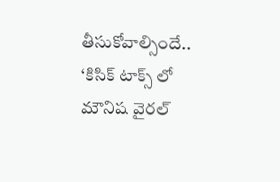తీసుకోవాల్సిందే.. ‘కిసిక్ టాక్స్ లో మౌనిష వైరల్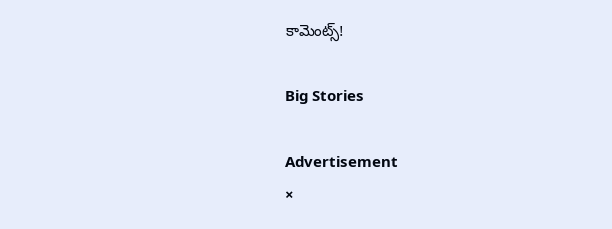కామెంట్స్!

Big Stories

Advertisement
×